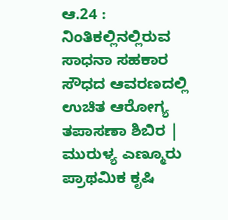ಆ.24 : ನಿಂತಿಕಲ್ಲಿನಲ್ಲಿರುವ ಸಾಧನಾ ಸಹಕಾರ ಸೌಧದ ಆವರಣದಲ್ಲಿ ಉಚಿತ ಆರೋಗ್ಯ ತಪಾಸಣಾ ಶಿಬಿರ | ಮುರುಳ್ಯ ಎಣ್ಮೂರು ಪ್ರಾಥಮಿಕ ಕೃಷಿ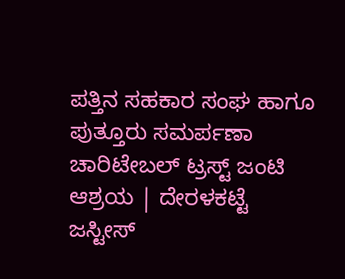ಪತ್ತಿನ ಸಹಕಾರ ಸಂಘ ಹಾಗೂ ಪುತ್ತೂರು ಸಮರ್ಪಣಾ ಚಾರಿಟೇಬಲ್‍ ಟ್ರಸ್ಟ್ ಜಂಟಿ ಆಶ್ರಯ | ದೇರಳಕಟ್ಟೆ ಜಸ್ಟೀಸ್‍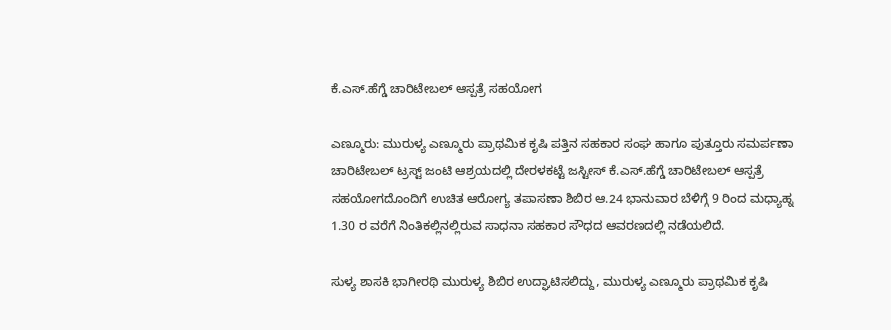ಕೆ.ಎಸ್‍.ಹೆಗ್ಡೆ ಚಾರಿಟೇಬಲ್‍ ಆಸ್ಪತ್ರೆ ಸಹಯೋಗ

ಎಣ್ಮೂರು: ಮುರುಳ್ಯ ಎಣ್ಮೂರು ಪ್ರಾಥಮಿಕ ಕೃಷಿ ಪತ್ತಿನ ಸಹಕಾರ ಸಂಘ ಹಾಗೂ ಪುತ್ತೂರು ಸಮರ್ಪಣಾ ಚಾರಿಟೇಬಲ್‍ ಟ್ರಸ್ಟ್ ಜಂಟಿ ಆಶ್ರಯದಲ್ಲಿ ದೇರಳಕಟ್ಟೆ ಜಸ್ಟೀಸ್‍ ಕೆ.ಎಸ್‍.ಹೆಗ್ಡೆ ಚಾರಿಟೇಬಲ್‍ ಆಸ್ಪತ್ರೆ ಸಹಯೋಗದೊಂದಿಗೆ ಉಚಿತ ಆರೋಗ್ಯ ತಪಾಸಣಾ ಶಿಬಿರ ಆ.24 ಭಾನುವಾರ ಬೆಳಿಗ್ಗೆ 9 ರಿಂದ ಮಧ್ಯಾಹ್ನ 1.30 ರ ವರೆಗೆ ನಿಂತಿಕಲ್ಲಿನಲ್ಲಿರುವ ಸಾಧನಾ ಸಹಕಾರ ಸೌಧದ ಆವರಣದಲ್ಲಿ ನಡೆಯಲಿದೆ.

ಸುಳ್ಯ ಶಾಸಕಿ ಭಾಗೀರಥಿ ಮುರುಳ್ಯ ಶಿಬಿರ ಉದ್ಘಾಟಿಸಲಿದ್ದು, ಮುರುಳ್ಯ ಎಣ್ಮೂರು ಪ್ರಾಥಮಿಕ ಕೃಷಿ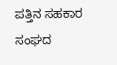ಪತ್ತಿನ ಸಹಕಾರ ಸಂಘದ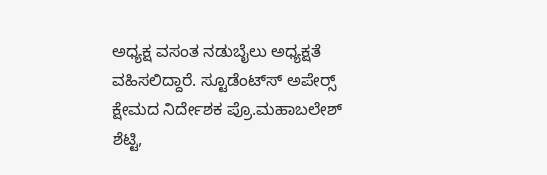ಅಧ್ಯಕ್ಷ ವಸಂತ ನಡುಬೈಲು ಅಧ್ಯಕ್ಷತೆ ವಹಿಸಲಿದ್ದಾರೆ. ಸ್ಟೂಡೆಂಟ್ಸ್‍ ಅಪೇರ್ಸ್‍ ಕ್ಷೇಮದ ನಿರ್ದೇಶಕ ಪ್ರೊ.ಮಹಾಬಲೇಶ್‍ ಶೆಟ್ಟಿ,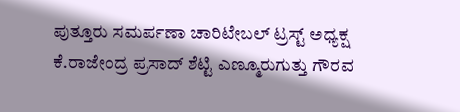ಪುತ್ತೂರು ಸಮರ್ಪಣಾ ಚಾರಿಟೇಬಲ್‍ ಟ್ರಸ್ಟ್ ಅಧ್ಯಕ್ಷ ಕೆ.ರಾಜೇಂದ್ರ ಪ್ರಸಾದ್‍ ಶೆಟ್ಟಿ ಎಣ್ಮೂರುಗುತ್ತು ಗೌರವ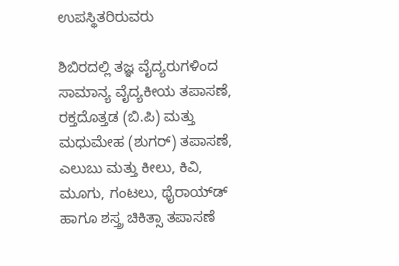ಉಪಸ್ಥಿತರಿರುವರು

ಶಿಬಿರದಲ್ಲಿ ತಜ್ಞ ವೈದ್ಯರುಗಳಿಂದ ಸಾಮಾನ್ಯ ವೈದ್ಯಕೀಯ ತಪಾಸಣೆ, ರಕ್ತದೊತ್ತಡ (ಬಿ.ಪಿ) ಮತ್ತು ಮಧುಮೇಹ (ಶುಗರ್) ತಪಾಸಣೆ, ಎಲುಬು ಮತ್ತು ಕೀಲು, ಕಿವಿ, ಮೂಗು, ಗಂಟಲು, ಥೈರಾಯ್ಡ್‍ ಹಾಗೂ ಶಸ್ತ್ರ ಚಿಕಿತ್ಸಾ ತಪಾಸಣೆ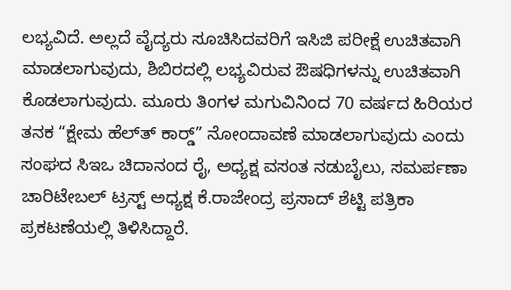ಲಭ್ಯವಿದೆ. ಅಲ್ಲದೆ ವೈದ್ಯರು ಸೂಚಿಸಿದವರಿಗೆ ಇಸಿಜಿ ಪರೀಕ್ಷೆ ಉಚಿತವಾಗಿ ಮಾಡಲಾಗುವುದು, ಶಿಬಿರದಲ್ಲಿ ಲಭ್ಯವಿರುವ ಔಷಧಿಗಳನ್ನು ಉಚಿತವಾಗಿ ಕೊಡಲಾಗುವುದು. ಮೂರು ತಿಂಗಳ ಮಗುವಿನಿಂದ 70 ವರ್ಷದ ಹಿರಿಯರ ತನಕ “ಕ್ಷೇಮ ಹೆಲ್ತ್‍ ಕಾರ್ಡ್‍” ನೋಂದಾವಣೆ ಮಾಡಲಾಗುವುದು ಎಂದು ಸಂಘದ ಸಿಇಒ ಚಿದಾನಂದ ರೈ, ಅಧ್ಯಕ್ಷ ವಸಂತ ನಡುಬೈಲು, ಸಮರ್ಪಣಾ ಚಾರಿಟೇಬಲ್‍ ಟ್ರಸ್ಟ್ ಅಧ್ಯಕ್ಷ ಕೆ.ರಾಜೇಂದ್ರ ಪ್ರಸಾದ್‍ ಶೆಟ್ಟಿ ಪತ್ರಿಕಾ ಪ್ರಕಟಣೆಯಲ್ಲಿ ತಿಳಿಸಿದ್ದಾರೆ.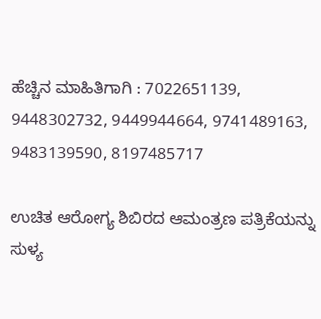ಹೆಚ್ಚಿನ ಮಾಹಿತಿಗಾಗಿ : 7022651139, 9448302732, 9449944664, 9741489163, 9483139590, 8197485717

ಉಚಿತ ಆರೋಗ್ಯ ಶಿಬಿರದ ಆಮಂತ್ರಣ ಪತ್ರಿಕೆಯನ್ನು ಸುಳ್ಯ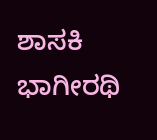ಶಾಸಕಿ ಭಾಗೀರಥಿ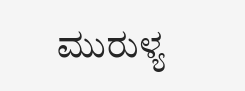ಮುರುಳ್ಯ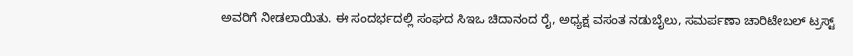ಅವರಿಗೆ ನೀಡಲಾಯಿತು. ಈ ಸಂದರ್ಭದಲ್ಲಿ ಸಂಘದ ಸಿಇಒ ಚಿದಾನಂದ ರೈ, ಅಧ್ಯಕ್ಷ ವಸಂತ ನಡುಬೈಲು, ಸಮರ್ಪಣಾ ಚಾರಿಟೇಬಲ್‍ ಟ್ರಸ್ಟ್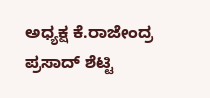ಅಧ್ಯಕ್ಷ ಕೆ.ರಾಜೇಂದ್ರ ಪ್ರಸಾದ್‍ ಶೆಟ್ಟಿ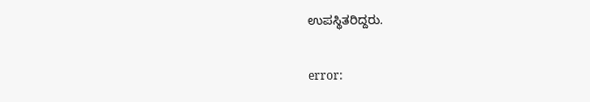ಉಪಸ್ಥಿತರಿದ್ದರು.

error: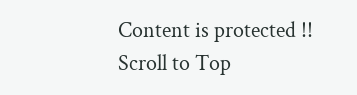Content is protected !!
Scroll to Top